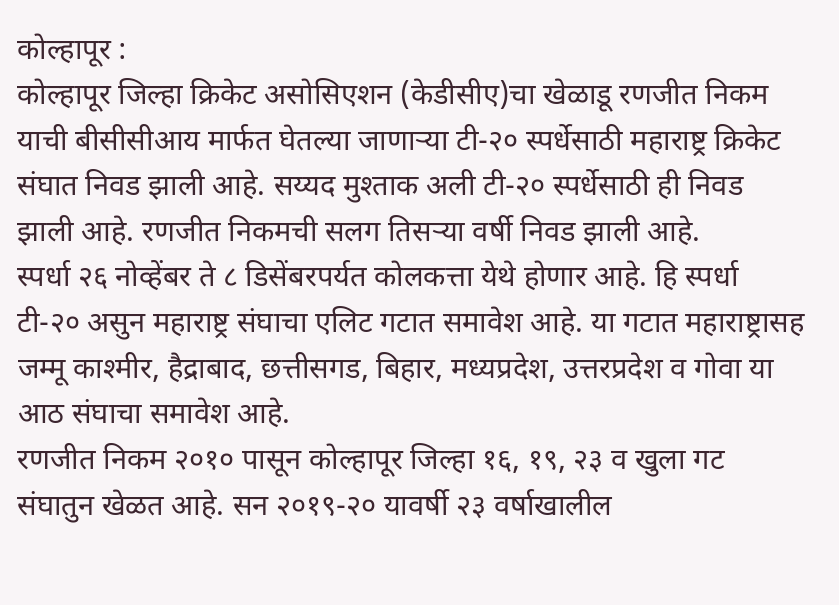कोल्हापूर :
कोल्हापूर जिल्हा क्रिकेट असोसिएशन (केडीसीए)चा खेळाडू रणजीत निकम याची बीसीसीआय मार्फत घेतल्या जाणाऱ्या टी-२० स्पर्धेसाठी महाराष्ट्र क्रिकेट संघात निवड झाली आहे. सय्यद मुश्ताक अली टी-२० स्पर्धेसाठी ही निवड झाली आहे. रणजीत निकमची सलग तिसऱ्या वर्षी निवड झाली आहे.
स्पर्धा २६ नोव्हेंबर ते ८ डिसेंबरपर्यत कोलकत्ता येथे होणार आहे. हि स्पर्धा टी-२० असुन महाराष्ट्र संघाचा एलिट गटात समावेश आहे. या गटात महाराष्ट्रासह जम्मू काश्मीर, हैद्राबाद, छत्तीसगड, बिहार, मध्यप्रदेश, उत्तरप्रदेश व गोवा या आठ संघाचा समावेश आहे.
रणजीत निकम २०१० पासून कोल्हापूर जिल्हा १६, १९, २३ व खुला गट संघातुन खेळत आहे. सन २०१९-२० यावर्षी २३ वर्षाखालील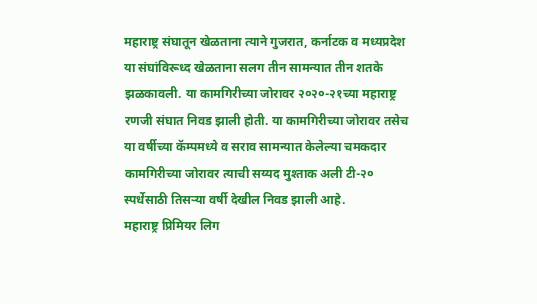महाराष्ट्र संघातून खेळताना त्याने गुजरात, कर्नाटक व मध्यप्रदेश या संघांविरूध्द खेळताना सलग तीन सामन्यात तीन शतके झळकावली. या कामगिरीच्या जोरावर २०२०-२१च्या महाराष्ट्र रणजी संघात निवड झाली होती. या कामगिरीच्या जोरावर तसेच या वर्षीच्या कॅम्पमध्ये व सराव सामन्यात केलेल्या चमकदार कामगिरीच्या जोरावर त्याची सय्यद मुश्ताक अली टी-२० स्पर्धेसाठी तिसऱ्या वर्षी देखील निवड झाली आहे.
महाराष्ट्र प्रिमियर लिग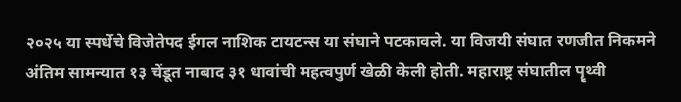२०२५ या स्पर्धेचे विजेतेपद ईगल नाशिक टायटन्स या संघाने पटकावले. या विजयी संघात रणजीत निकमने अंतिम सामन्यात १३ चेंडूत नाबाद ३१ धावांची महत्वपुर्ण खेळी केली होती. महाराष्ट्र संघातील पॄथ्वी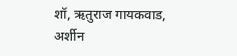शॉ, ऋतुराज गायकवाड, अर्शीन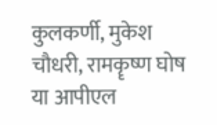कुलकर्णी, मुकेश चौधरी, रामकॄष्ण घोष या आपीएल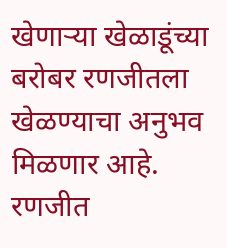खेणाऱ्या खेळाडूंच्या बरोबर रणजीतला खेळण्याचा अनुभव मिळणार आहे.
रणजीत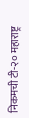निकमची टी-२० महाराष्ट्र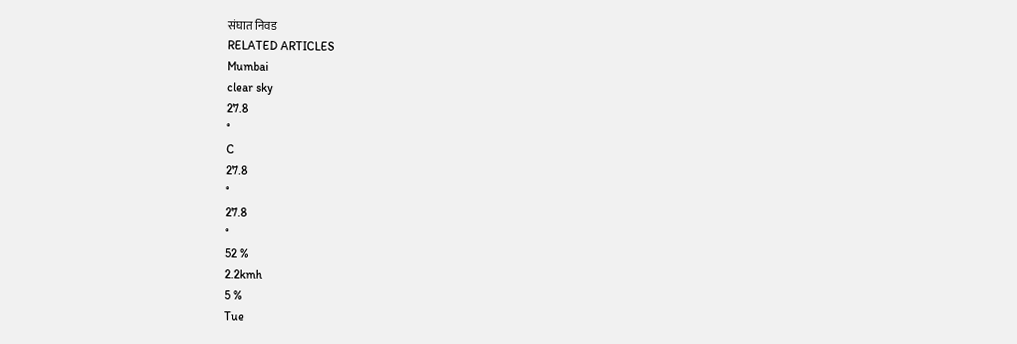संघात निवड
RELATED ARTICLES
Mumbai
clear sky
27.8
°
C
27.8
°
27.8
°
52 %
2.2kmh
5 %
Tue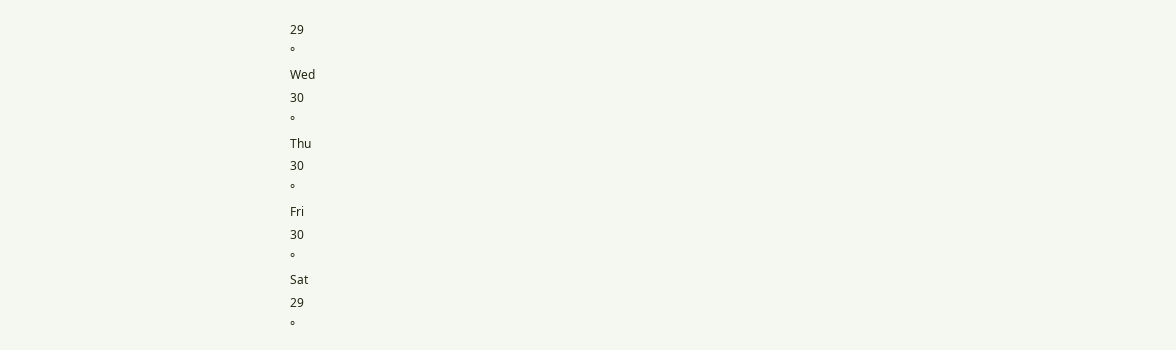29
°
Wed
30
°
Thu
30
°
Fri
30
°
Sat
29
°